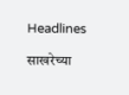Headlines

साखरेच्या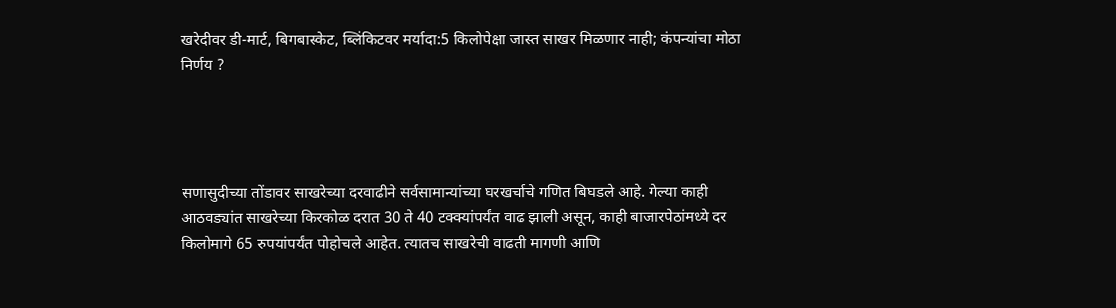खरेदीवर डी-मार्ट, बिगबास्केट, ब्लिंकिटवर मर्यादा:5 किलोपेक्षा जास्त साखर मिळणार नाही; कंपन्यांचा मोठा निर्णय ?




सणासुदीच्या तोंडावर साखरेच्या दरवाढीने सर्वसामान्यांच्या घरखर्चाचे गणित बिघडले आहे. गेल्या काही आठवड्यांत साखरेच्या किरकोळ दरात 30 ते 40 टक्क्यांपर्यंत वाढ झाली असून, काही बाजारपेठांमध्ये दर किलोमागे 65 रुपयांपर्यंत पोहोचले आहेत. त्यातच साखरेची वाढती मागणी आणि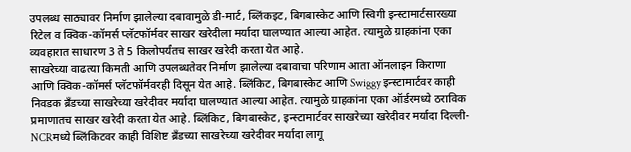उपलब्ध साठ्यावर निर्माण झालेल्या दबावामुळे डी-मार्ट, ब्लिंकइट, बिगबास्केट आणि स्विगी इन्स्टामार्टसारख्या रिटेल व क्विक-कॉमर्स प्लॅटफॉर्मवर साखर खरेदीला मर्यादा घालण्यात आल्या आहेत. त्यामुळे ग्राहकांना एका व्यवहारात साधारण 3 ते 5 किलोपर्यंतच साखर खरेदी करता येत आहे.
साखरेच्या वाढत्या किमती आणि उपलब्धतेवर निर्माण झालेल्या दबावाचा परिणाम आता ऑनलाइन किराणा आणि क्विक-कॉमर्स प्लॅटफॉर्मवरही दिसून येत आहे. ब्लिंकिट, बिगबास्केट आणि Swiggy इन्स्टामार्टवर काही निवडक ब्रँडच्या साखरेच्या खरेदीवर मर्यादा घालण्यात आल्या आहेत. त्यामुळे ग्राहकांना एका ऑर्डरमध्ये ठराविक प्रमाणातच साखर खरेदी करता येत आहे. ब्लिंकिट, बिगबास्केट, इन्स्टामार्टवर साखरेच्या खरेदीवर मर्यादा दिल्ली-NCRमध्ये ब्लिंकिटवर काही विशिष्ट ब्रँडच्या साखरेच्या खरेदीवर मर्यादा लागू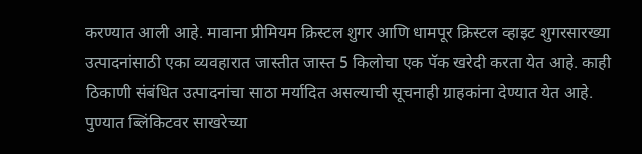करण्यात आली आहे. मावाना प्रीमियम क्रिस्टल शुगर आणि धामपूर क्रिस्टल व्हाइट शुगरसारख्या उत्पादनांसाठी एका व्यवहारात जास्तीत जास्त 5 किलोचा एक पॅक खरेदी करता येत आहे. काही ठिकाणी संबंधित उत्पादनांचा साठा मर्यादित असल्याची सूचनाही ग्राहकांना देण्यात येत आहे. पुण्यात ब्लिंकिटवर साखरेच्या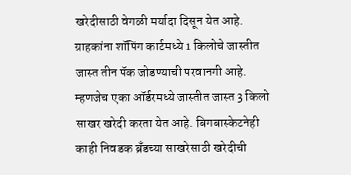खरेदीसाठी वेगळी मर्यादा दिसून येत आहे. ग्राहकांना शॉपिंग कार्टमध्ये 1 किलोचे जास्तीत जास्त तीन पॅक जोडण्याची परवानगी आहे. म्हणजेच एका ऑर्डरमध्ये जास्तीत जास्त 3 किलो साखर खरेदी करता येत आहे. बिगबास्केटनेही काही निवडक ब्रँडच्या साखरेसाठी खरेदीची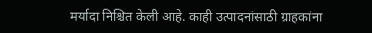मर्यादा निश्चित केली आहे. काही उत्पादनांसाठी ग्राहकांना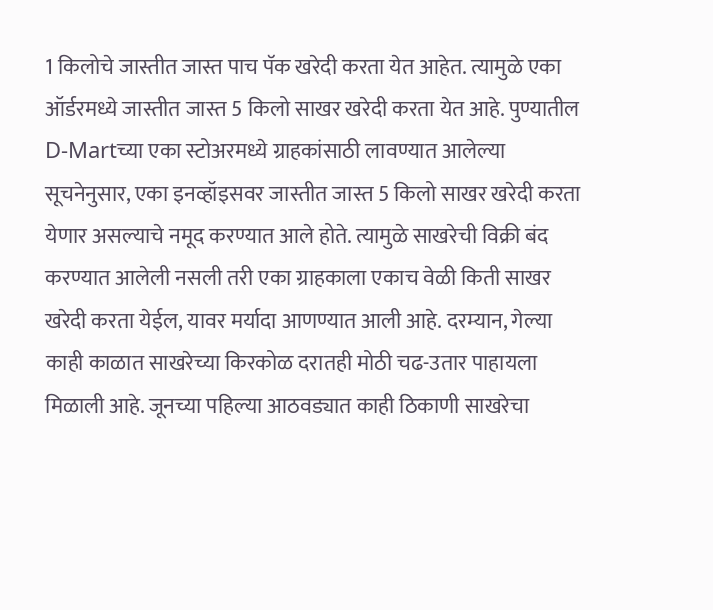1 किलोचे जास्तीत जास्त पाच पॅक खरेदी करता येत आहेत. त्यामुळे एका ऑर्डरमध्ये जास्तीत जास्त 5 किलो साखर खरेदी करता येत आहे. पुण्यातील D-Martच्या एका स्टोअरमध्ये ग्राहकांसाठी लावण्यात आलेल्या सूचनेनुसार, एका इनव्हॉइसवर जास्तीत जास्त 5 किलो साखर खरेदी करता येणार असल्याचे नमूद करण्यात आले होते. त्यामुळे साखरेची विक्री बंद करण्यात आलेली नसली तरी एका ग्राहकाला एकाच वेळी किती साखर खरेदी करता येईल, यावर मर्यादा आणण्यात आली आहे. दरम्यान, गेल्या काही काळात साखरेच्या किरकोळ दरातही मोठी चढ-उतार पाहायला मिळाली आहे. जूनच्या पहिल्या आठवड्यात काही ठिकाणी साखरेचा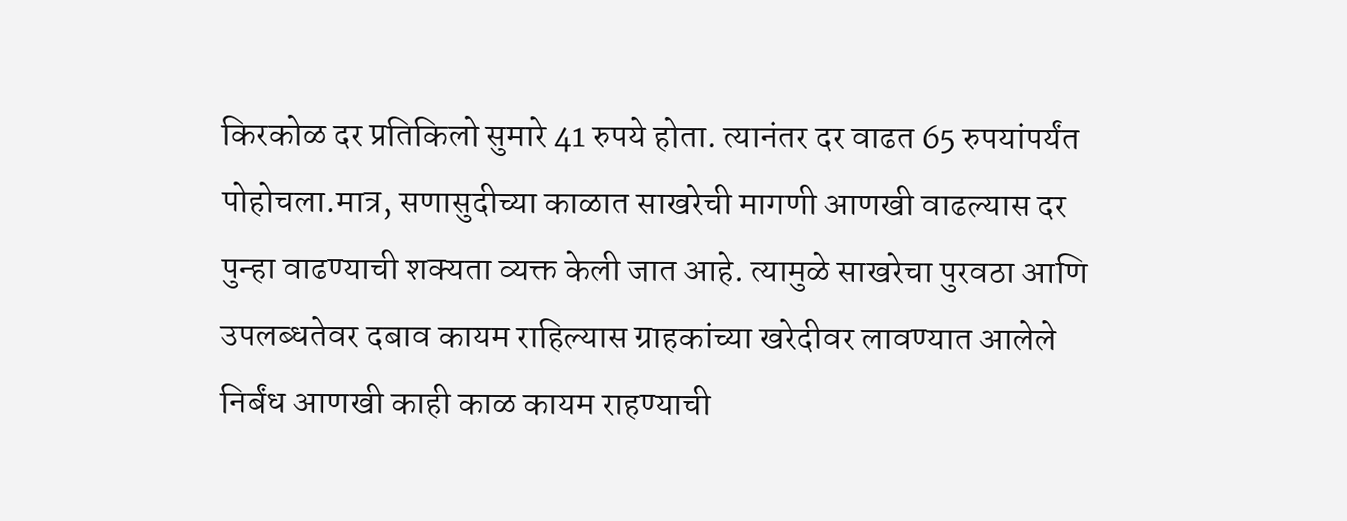किरकोळ दर प्रतिकिलो सुमारे 41 रुपये होता. त्यानंतर दर वाढत 65 रुपयांपर्यंत पोहोचला.मात्र, सणासुदीच्या काळात साखरेची मागणी आणखी वाढल्यास दर पुन्हा वाढण्याची शक्यता व्यक्त केली जात आहे. त्यामुळे साखरेचा पुरवठा आणि उपलब्धतेवर दबाव कायम राहिल्यास ग्राहकांच्या खरेदीवर लावण्यात आलेले निर्बंध आणखी काही काळ कायम राहण्याची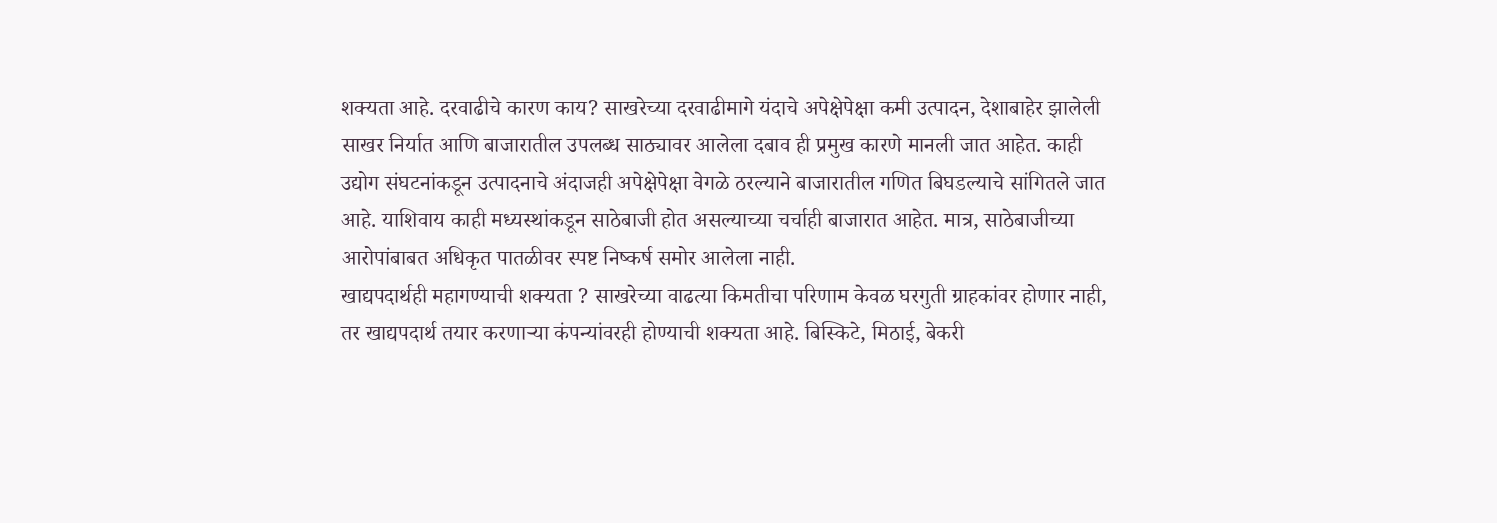शक्यता आहे. दरवाढीचे कारण काय? साखरेच्या दरवाढीमागे यंदाचे अपेक्षेपेक्षा कमी उत्पादन, देशाबाहेर झालेली साखर निर्यात आणि बाजारातील उपलब्ध साठ्यावर आलेला दबाव ही प्रमुख कारणे मानली जात आहेत. काही उद्योग संघटनांकडून उत्पादनाचे अंदाजही अपेक्षेपेक्षा वेगळे ठरल्याने बाजारातील गणित बिघडल्याचे सांगितले जात आहे. याशिवाय काही मध्यस्थांकडून साठेबाजी होत असल्याच्या चर्चाही बाजारात आहेत. मात्र, साठेबाजीच्या आरोपांबाबत अधिकृत पातळीवर स्पष्ट निष्कर्ष समोर आलेला नाही.
खाद्यपदार्थही महागण्याची शक्यता ? साखरेच्या वाढत्या किमतीचा परिणाम केवळ घरगुती ग्राहकांवर होणार नाही, तर खाद्यपदार्थ तयार करणाऱ्या कंपन्यांवरही होण्याची शक्यता आहे. बिस्किटे, मिठाई, बेकरी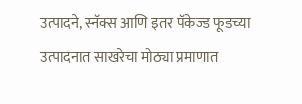उत्पादने, स्नॅक्स आणि इतर पॅकेज्ड फूडच्या उत्पादनात साखरेचा मोठ्या प्रमाणात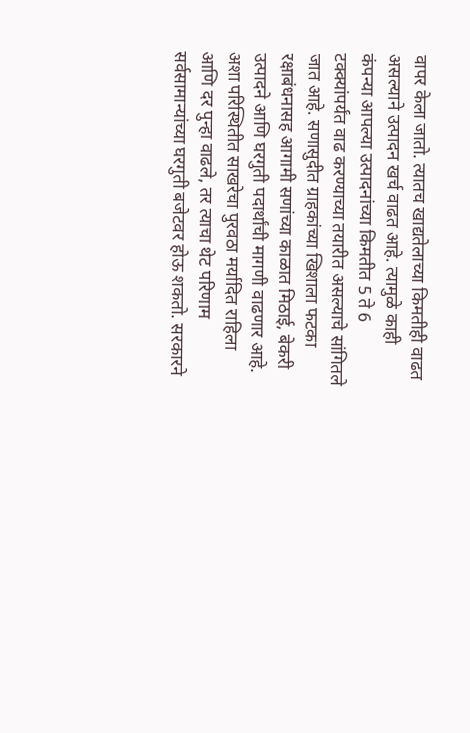वापर केला जातो. त्यातच खाद्यतेलाच्या किमतीही वाढत असल्याने उत्पादन खर्च वाढत आहे. त्यामुळे काही कंपन्या आपल्या उत्पादनांच्या किमतीत 5 ते 6 टक्क्यांपर्यंत वाढ करण्याच्या तयारीत असल्याचे सांगितले जात आहे. सणासुदीत ग्राहकांच्या खिशाला फटका रक्षाबंधनासह आगामी सणांच्या काळात मिठाई, बेकरी उत्पादने आणि घरगुती पदार्थांची मागणी वाढणार आहे. अशा परिस्थितीत साखरेचा पुरवठा मर्यादित राहिला आणि दर पुन्हा वाढले, तर त्याचा थेट परिणाम सर्वसामान्यांच्या घरगुती बजेटवर होऊ शकतो. सरकारने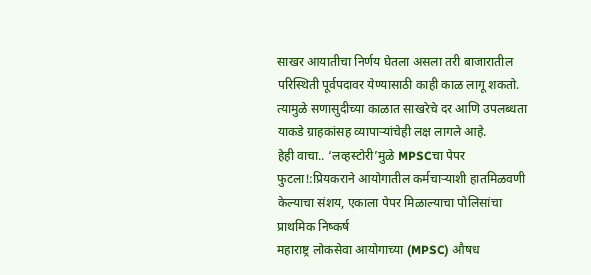साखर आयातीचा निर्णय घेतला असला तरी बाजारातील परिस्थिती पूर्वपदावर येण्यासाठी काही काळ लागू शकतो. त्यामुळे सणासुदीच्या काळात साखरेचे दर आणि उपलब्धता याकडे ग्राहकांसह व्यापाऱ्यांचेही लक्ष लागले आहे.
हेही वाचा.. ‘लव्हस्टोरी’मुळे MPSCचा पेपर फुटला!:प्रियकराने आयोगातील कर्मचाऱ्याशी हातमिळवणी केल्याचा संशय, एकाला पेपर मिळाल्याचा पोलिसांचा प्राथमिक निष्कर्ष
महाराष्ट्र लोकसेवा आयोगाच्या (MPSC) औषध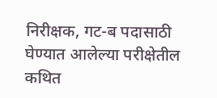निरीक्षक, गट-ब पदासाठी घेण्यात आलेल्या परीक्षेतील कथित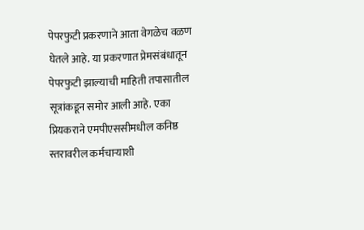पेपरफुटी प्रकरणाने आता वेगळेच वळण घेतले आहे. या प्रकरणात प्रेमसंबंधातून पेपरफुटी झाल्याची माहिती तपासातील सूत्रांकडून समोर आली आहे. एका प्रियकराने एमपीएससीमधील कनिष्ठ स्तरावरील कर्मचाऱ्याशी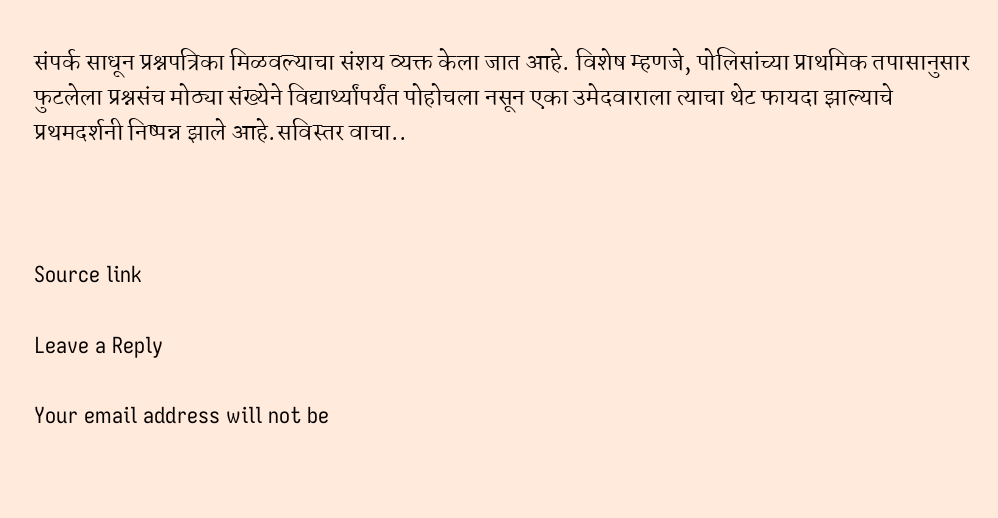संपर्क साधून प्रश्नपत्रिका मिळवल्याचा संशय व्यक्त केला जात आहे. विशेष म्हणजे, पोलिसांच्या प्राथमिक तपासानुसार फुटलेला प्रश्नसंच मोठ्या संख्येने विद्यार्थ्यांपर्यंत पोहोचला नसून एका उमेदवाराला त्याचा थेट फायदा झाल्याचे प्रथमदर्शनी निष्पन्न झाले आहे.सविस्तर वाचा..



Source link

Leave a Reply

Your email address will not be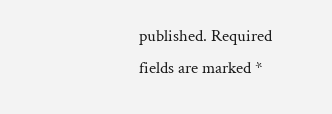published. Required fields are marked *